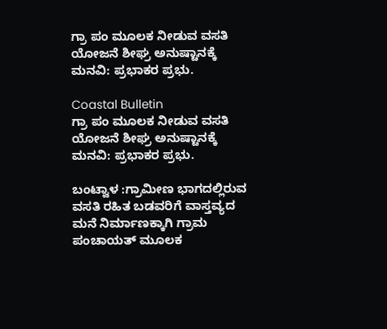ಗ್ರಾ ಪಂ ಮೂಲಕ ನೀಡುವ ವಸತಿ ಯೋಜನೆ ಶೀಘ್ರ ಅನುಷ್ಟಾನಕ್ಕೆ ಮನವಿ: ಪ್ರಭಾಕರ ಪ್ರಭು.

Coastal Bulletin
ಗ್ರಾ ಪಂ ಮೂಲಕ ನೀಡುವ ವಸತಿ ಯೋಜನೆ ಶೀಘ್ರ ಅನುಷ್ಟಾನಕ್ಕೆ ಮನವಿ: ಪ್ರಭಾಕರ ಪ್ರಭು.

ಬಂಟ್ವಾಳ :ಗ್ರಾಮೀಣ ಭಾಗದಲ್ಲಿರುವ ವಸತಿ ರಹಿತ ಬಡವರಿಗೆ ವಾಸ್ತವ್ಯದ ಮನೆ ನಿರ್ಮಾಣಕ್ಕಾಗಿ ಗ್ರಾಮ ಪಂಚಾಯತ್ ಮೂಲಕ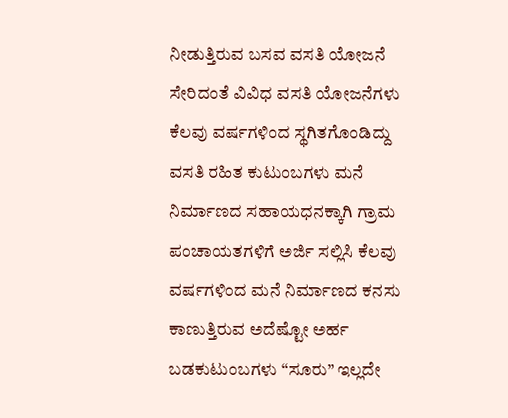ನೀಡುತ್ತಿರುವ ಬಸವ ವಸತಿ ಯೋಜನೆ ಸೇರಿದಂತೆ ವಿವಿಧ ವಸತಿ ಯೋಜನೆಗಳು ಕೆಲವು ವರ್ಷಗಳಿಂದ ಸ್ಥಗಿತಗೊಂಡಿದ್ದು ವಸತಿ ರಹಿತ ಕುಟುಂಬಗಳು ಮನೆ ನಿರ್ಮಾಣದ ಸಹಾಯಧನಕ್ಕಾಗಿ ಗ್ರಾಮ ಪಂಚಾಯತಗಳಿಗೆ ಅರ್ಜಿ ಸಲ್ಲಿಸಿ ಕೆಲವು ವರ್ಷಗಳಿಂದ ಮನೆ ನಿರ್ಮಾಣದ ಕನಸು ಕಾಣುತ್ತಿರುವ ಅದೆಷ್ಟೋ ಅರ್ಹ ಬಡಕುಟುಂಬಗಳು “ಸೂರು” ಇಲ್ಲದೇ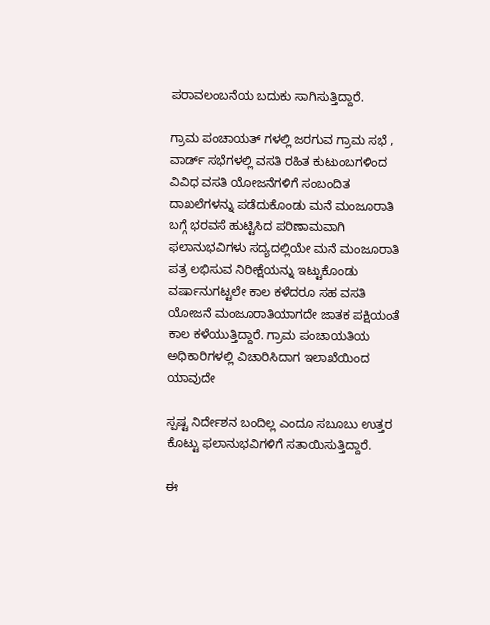ಪರಾವಲಂಬನೆಯ ಬದುಕು ಸಾಗಿಸುತ್ತಿದ್ದಾರೆ.

ಗ್ರಾಮ ಪಂಚಾಯತ್ ಗಳಲ್ಲಿ ಜರಗುವ ಗ್ರಾಮ ಸಭೆ , ವಾರ್ಡ್ ಸಭೆಗಳಲ್ಲಿ ವಸತಿ ರಹಿತ ಕುಟುಂಬಗಳಿಂದ ವಿವಿಧ ವಸತಿ ಯೋಜನೆಗಳಿಗೆ ಸಂಬಂದಿತ ದಾಖಲೆಗಳನ್ನು ಪಡೆದುಕೊಂಡು ಮನೆ ಮಂಜೂರಾತಿ ಬಗ್ಗೆ ಭರವಸೆ ಹುಟ್ಟಿಸಿದ ಪರಿಣಾಮವಾಗಿ ಫಲಾನುಭವಿಗಳು ಸದ್ಯದಲ್ಲಿಯೇ ಮನೆ ಮಂಜೂರಾತಿ ಪತ್ರ ಲಭಿಸುವ ನಿರೀಕ್ಷೆಯನ್ನು ಇಟ್ಟುಕೊಂಡು ವರ್ಷಾನುಗಟ್ಟಲೇ ಕಾಲ ಕಳೆದರೂ ಸಹ ವಸತಿ ಯೋಜನೆ ಮಂಜೂರಾತಿಯಾಗದೇ ಜಾತಕ ಪಕ್ಷಿಯಂತೆ ಕಾಲ ಕಳೆಯುತ್ತಿದ್ದಾರೆ. ಗ್ರಾಮ ಪಂಚಾಯತಿಯ ಅಧಿಕಾರಿಗಳಲ್ಲಿ ವಿಚಾರಿಸಿದಾಗ ಇಲಾಖೆಯಿಂದ ಯಾವುದೇ

ಸ್ಪಷ್ಟ ನಿರ್ದೇಶನ ಬಂದಿಲ್ಲ ಎಂದೂ ಸಬೂಬು ಉತ್ತರ ಕೊಟ್ಟು ಫಲಾನುಭವಿಗಳಿಗೆ ಸತಾಯಿಸುತ್ತಿದ್ದಾರೆ.

ಈ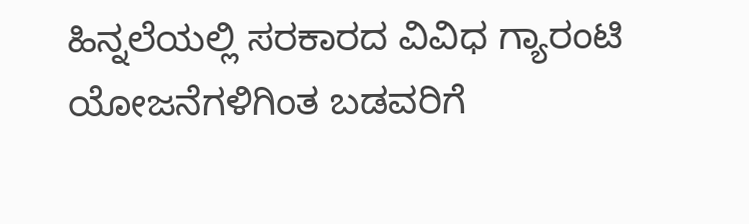ಹಿನ್ನಲೆಯಲ್ಲಿ ಸರಕಾರದ ವಿವಿಧ ಗ್ಯಾರಂಟಿ ಯೋಜನೆಗಳಿಗಿಂತ ಬಡವರಿಗೆ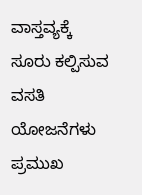ವಾಸ್ತವ್ಯಕ್ಕೆ ಸೂರು ಕಲ್ಪಿಸುವ ವಸತಿ ಯೋಜನೆಗಳು ಪ್ರಮುಖ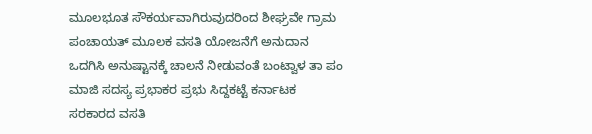ಮೂಲಭೂತ ಸೌಕರ್ಯವಾಗಿರುವುದರಿಂದ ಶೀಘ್ರವೇ ಗ್ರಾಮ ಪಂಚಾಯತ್ ಮೂಲಕ ವಸತಿ ಯೋಜನೆಗೆ ಅನುದಾನ ಒದಗಿಸಿ ಅನುಷ್ಟಾನಕ್ಕೆ ಚಾಲನೆ ನೀಡುವಂತೆ ಬಂಟ್ವಾಳ ತಾ ಪಂ ಮಾಜಿ ಸದಸ್ಯ ಪ್ರಭಾಕರ ಪ್ರಭು ಸಿದ್ದಕಟ್ಟೆ ಕರ್ನಾಟಕ ಸರಕಾರದ ವಸತಿ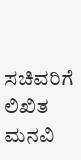ಸಚಿವರಿಗೆ ಲಿಖಿತ ಮನವಿ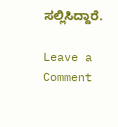ಸಲ್ಲಿಸಿದ್ದಾರೆ.

Leave a Comment